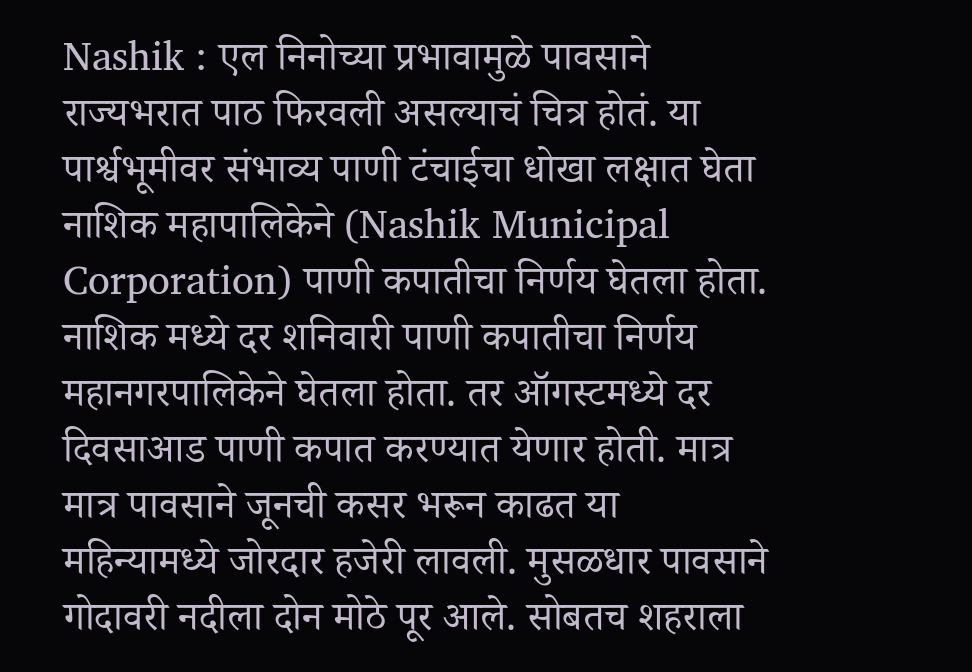Nashik : एल निनोच्या प्रभावामुळे पावसाने राज्यभरात पाठ फिरवली असल्याचं चित्र होतं. या पार्श्वभूमीवर संभाव्य पाणी टंचाईचा धोखा लक्षात घेता नाशिक महापालिकेने (Nashik Municipal Corporation) पाणी कपातीचा निर्णय घेतला होता. नाशिक मध्ये दर शनिवारी पाणी कपातीचा निर्णय महानगरपालिकेने घेतला होता. तर ऑगस्टमध्ये दर दिवसाआड पाणी कपात करण्यात येणार होती. मात्र मात्र पावसाने जूनची कसर भरून काढत या महिन्यामध्ये जोरदार हजेरी लावली. मुसळधार पावसाने गोदावरी नदीला दोन मोठे पूर आले. सोबतच शहराला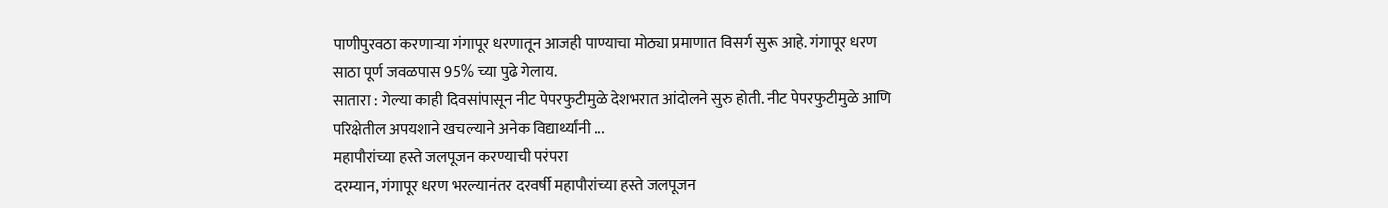पाणीपुरवठा करणाऱ्या गंगापूर धरणातून आजही पाण्याचा मोठ्या प्रमाणात विसर्ग सुरू आहे. गंगापूर धरण साठा पूर्ण जवळपास 95% च्या पुढे गेलाय.
सातारा : गेल्या काही दिवसांपासून नीट पेपरफुटीमुळे देशभरात आंदोलने सुरु होती. नीट पेपरफुटीमुळे आणि परिक्षेतील अपयशाने खचल्याने अनेक विद्यार्थ्यांनी ...
महापौरांच्या हस्ते जलपूजन करण्याची परंपरा
दरम्यान, गंगापूर धरण भरल्यानंतर दरवर्षी महापौरांच्या हस्ते जलपूजन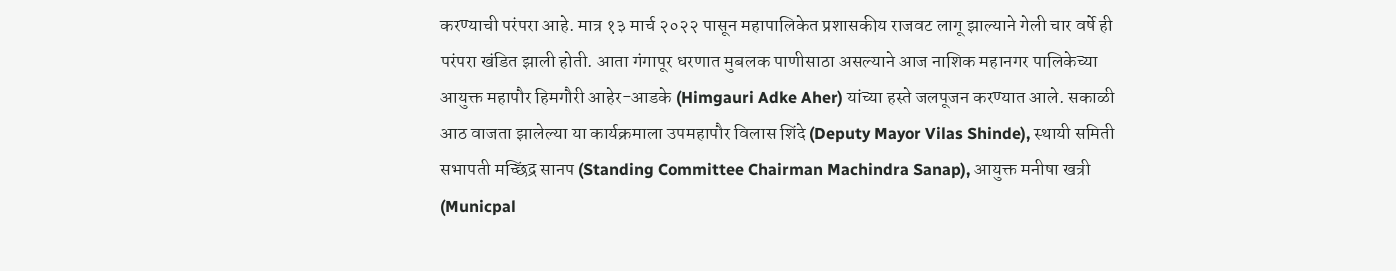करण्याची परंपरा आहे. मात्र १३ मार्च २०२२ पासून महापालिकेत प्रशासकीय राजवट लागू झाल्याने गेली चार वर्षे ही परंपरा खंडित झाली होती. आता गंगापूर धरणात मुबलक पाणीसाठा असल्याने आज नाशिक महानगर पालिकेच्या आयुक्त महापौर हिमगौरी आहेर-आडके (Himgauri Adke Aher) यांच्या हस्ते जलपूजन करण्यात आले. सकाळी आठ वाजता झालेल्या या कार्यक्रमाला उपमहापौर विलास शिंदे (Deputy Mayor Vilas Shinde), स्थायी समिती सभापती मच्छिंद्र सानप (Standing Committee Chairman Machindra Sanap), आयुक्त मनीषा खत्री (Municpal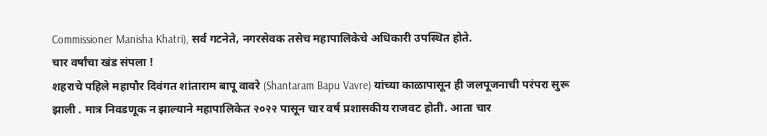Commissioner Manisha Khatri), सर्व गटनेते, नगरसेवक तसेच महापालिकेचे अधिकारी उपस्थित होते.
चार वर्षांचा खंड संपला !
शहराचे पहिले महापौर दिवंगत शांताराम बापू वावरे (Shantaram Bapu Vavre) यांच्या काळापासून ही जलपूजनाची परंपरा सुरू झाली . मात्र निवडणूक न झाल्याने महापालिकेत २०२२ पासून चार वर्ष प्रशासकीय राजवट होती. आता चार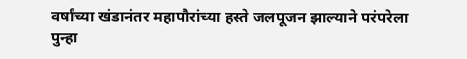वर्षांच्या खंडानंतर महापौरांच्या हस्ते जलपूजन झाल्याने परंपरेला पुन्हा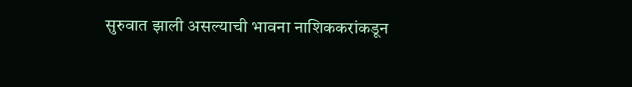सुरुवात झाली असल्याची भावना नाशिककरांकडून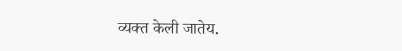व्यक्त केली जातेय.